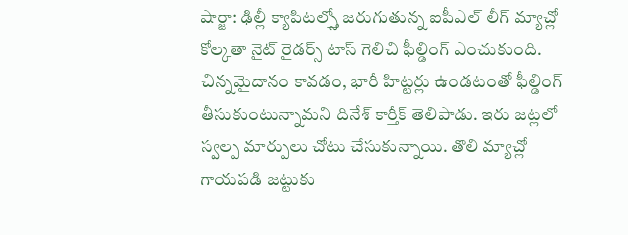షార్జా: ఢిల్లీ క్యాపిటల్స్తో జరుగుతున్న ఐపీఎల్ లీగ్ మ్యాచ్లో కోల్కతా నైట్ రైడర్స్ టాస్ గెలిచి ఫీల్డింగ్ ఎంచుకుంది. చిన్నమైదానం కావడం, భారీ హిట్టర్లు ఉండటంతో ఫీల్డింగ్ తీసుకుంటున్నామని దినేశ్ కార్తీక్ తెలిపాడు. ఇరు జట్లలో స్వల్ప మార్పులు చోటు చేసుకున్నాయి. తొలి మ్యాచ్లో గాయపడి జట్టుకు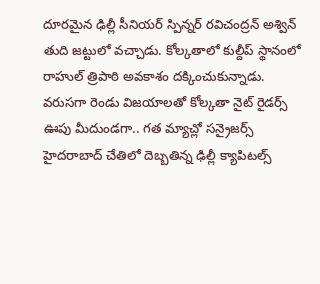దూరమైన ఢిల్లీ సీనియర్ స్పిన్నర్ రవిచంద్రన్ అశ్విన్ తుది జట్టులో వచ్చాడు. కోల్కతాలో కుల్దీప్ స్థానంలో రాహుల్ త్రిపాఠి అవకాశం దక్కించుకున్నాడు.
వరుసగా రెండు విజయాలతో కోల్కతా నైట్ రైడర్స్ ఊపు మీదుండగా.. గత మ్యాచ్లో సన్రైజర్స్ హైదరాబాద్ చేతిలో దెబ్బతిన్న ఢిల్లీ క్యాపిటల్స్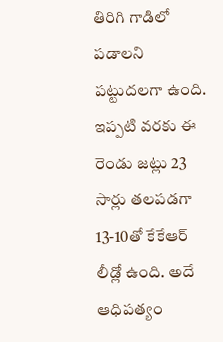తిరిగి గాడిలో పడాలని పట్టుదలగా ఉంది.
ఇప్పటి వరకు ఈ రెండు జట్లు 23 సార్లు తలపడగా 13-10తో కేకేఆర్ లీడ్లో ఉంది. అదే ఆధిపత్యం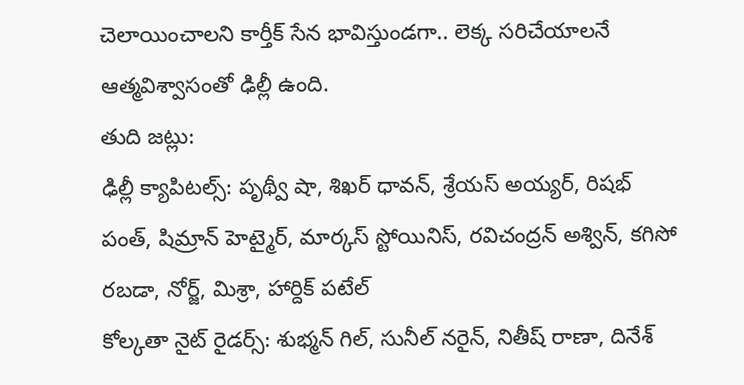చెలాయించాలని కార్తీక్ సేన భావిస్తుండగా.. లెక్క సరిచేయాలనే ఆత్మవిశ్వాసంతో ఢిల్లీ ఉంది.
తుది జట్లు:
ఢిల్లీ క్యాపిటల్స్: పృథ్వీ షా, శిఖర్ ధావన్, శ్రేయస్ అయ్యర్, రిషభ్ పంత్, షిమ్రాన్ హెట్మైర్, మార్కస్ స్టోయినిస్, రవిచంద్రన్ అశ్విన్, కగిసో రబడా, నోర్జ్, మిశ్రా, హార్దిక్ పటేల్
కోల్కతా నైట్ రైడర్స్: శుభ్మన్ గిల్, సునీల్ నరైన్, నితీష్ రాణా, దినేశ్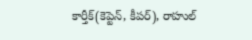కార్తీక్(కెప్టెన్, కీపర్), రాహుల్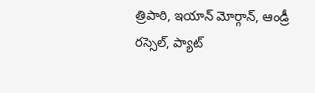త్రిపాఠి, ఇయాన్ మోర్గాన్, ఆండ్రీ రస్సెల్, ప్యాట్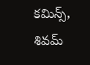కమిన్స్, శివమ్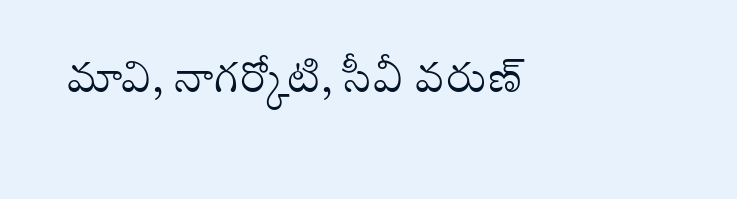మావి, నాగర్కోటి, సీవీ వరుణ్